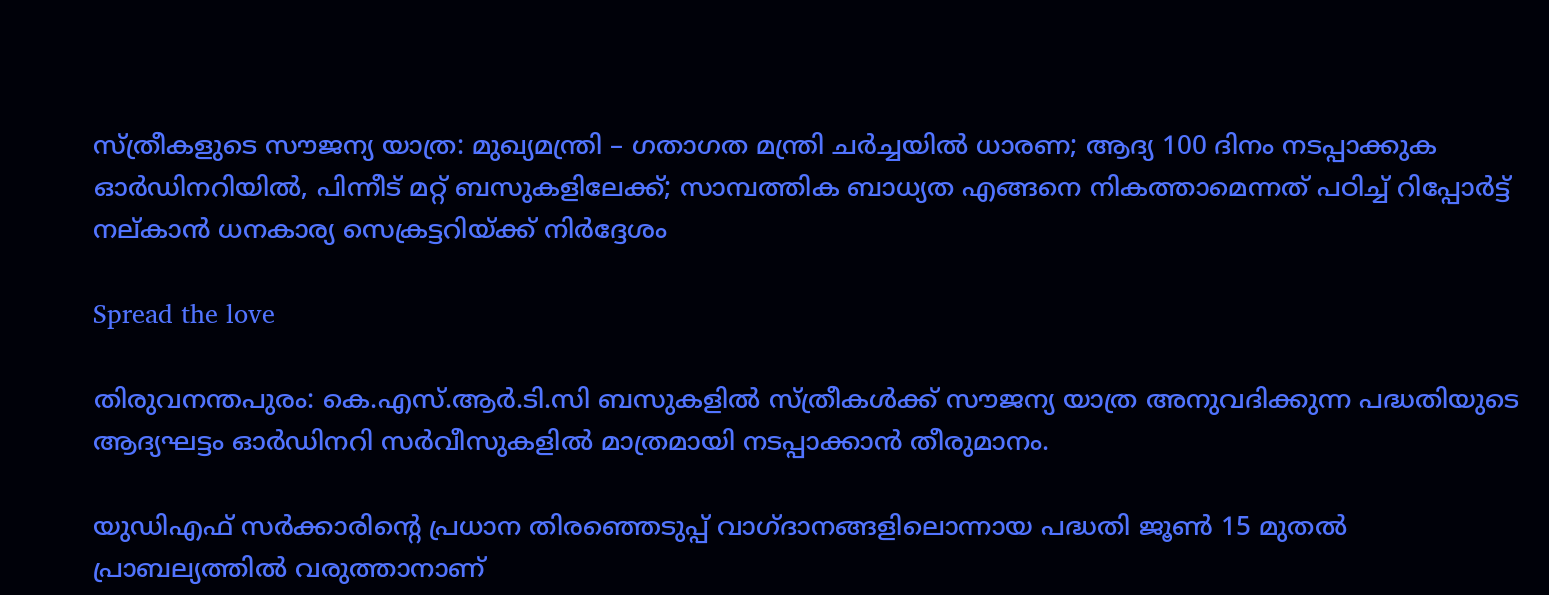സ്ത്രീകളുടെ സൗജന്യ യാത്ര: മുഖ്യമന്ത്രി – ഗതാഗത മന്ത്രി ചര്‍ച്ചയില്‍ ധാരണ; ആദ്യ 100 ദിനം നടപ്പാക്കുക ഓര്‍ഡിനറിയില്‍, പിന്നീട് മറ്റ് ബസുകളിലേക്ക്; സാമ്പത്തിക ബാധ്യത എങ്ങനെ നികത്താമെന്നത് പഠിച്ച്‌ റിപ്പോര്‍ട്ട് നല്കാൻ ധനകാര്യ സെക്രട്ടറിയ്ക്ക് നിര്‍ദ്ദേശം

Spread the love

തിരുവനന്തപുരം: കെ.എസ്.ആർ.ടി.സി ബസുകളില്‍ സ്ത്രീകള്‍ക്ക് സൗജന്യ യാത്ര അനുവദിക്കുന്ന പദ്ധതിയുടെ ആദ്യഘട്ടം ഓർഡിനറി സർവീസുകളില്‍ മാത്രമായി നടപ്പാക്കാൻ തീരുമാനം.

യുഡിഎഫ് സർക്കാരിന്റെ പ്രധാന തിരഞ്ഞെടുപ്പ് വാഗ്ദാനങ്ങളിലൊന്നായ പദ്ധതി ജൂണ്‍ 15 മുതല്‍ പ്രാബല്യത്തില്‍ വരുത്താനാണ്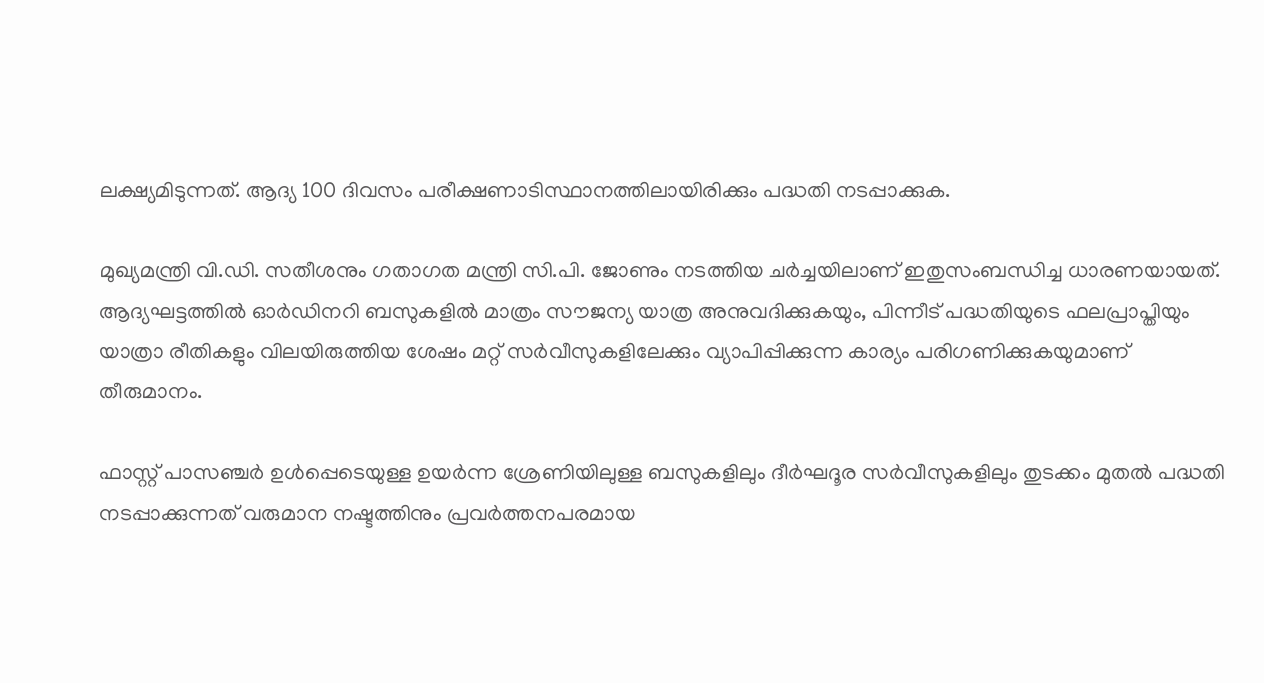ലക്ഷ്യമിടുന്നത്. ആദ്യ 100 ദിവസം പരീക്ഷണാടിസ്ഥാനത്തിലായിരിക്കും പദ്ധതി നടപ്പാക്കുക.

മുഖ്യമന്ത്രി വി.ഡി. സതീശനും ഗതാഗത മന്ത്രി സി.പി. ജോണും നടത്തിയ ചർച്ചയിലാണ് ഇതുസംബന്ധിച്ച ധാരണയായത്. ആദ്യഘട്ടത്തില്‍ ഓർഡിനറി ബസുകളില്‍ മാത്രം സൗജന്യ യാത്ര അനുവദിക്കുകയും, പിന്നീട് പദ്ധതിയുടെ ഫലപ്രാപ്തിയും യാത്രാ രീതികളും വിലയിരുത്തിയ ശേഷം മറ്റ് സർവീസുകളിലേക്കും വ്യാപിപ്പിക്കുന്ന കാര്യം പരിഗണിക്കുകയുമാണ് തീരുമാനം.

ഫാസ്റ്റ് പാസഞ്ചർ ഉള്‍പ്പെടെയുള്ള ഉയർന്ന ശ്രേണിയിലുള്ള ബസുകളിലും ദീർഘദൂര സർവീസുകളിലും തുടക്കം മുതല്‍ പദ്ധതി നടപ്പാക്കുന്നത് വരുമാന നഷ്ടത്തിനും പ്രവർത്തനപരമായ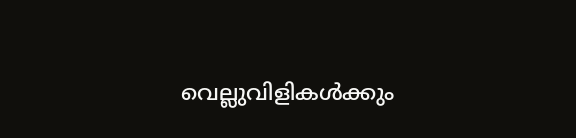വെല്ലുവിളികള്‍ക്കും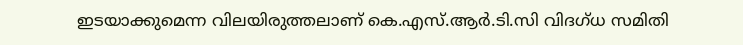ഇടയാക്കുമെന്ന വിലയിരുത്തലാണ് കെ.എസ്.ആർ.ടി.സി വിദഗ്ധ സമിതി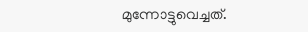മുന്നോട്ടുവെച്ചത്.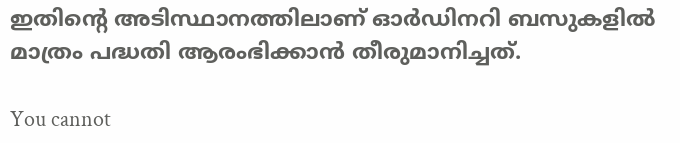ഇതിന്റെ അടിസ്ഥാനത്തിലാണ് ഓർഡിനറി ബസുകളില്‍ മാത്രം പദ്ധതി ആരംഭിക്കാൻ തീരുമാനിച്ചത്.

You cannot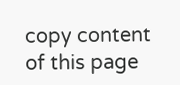copy content of this page